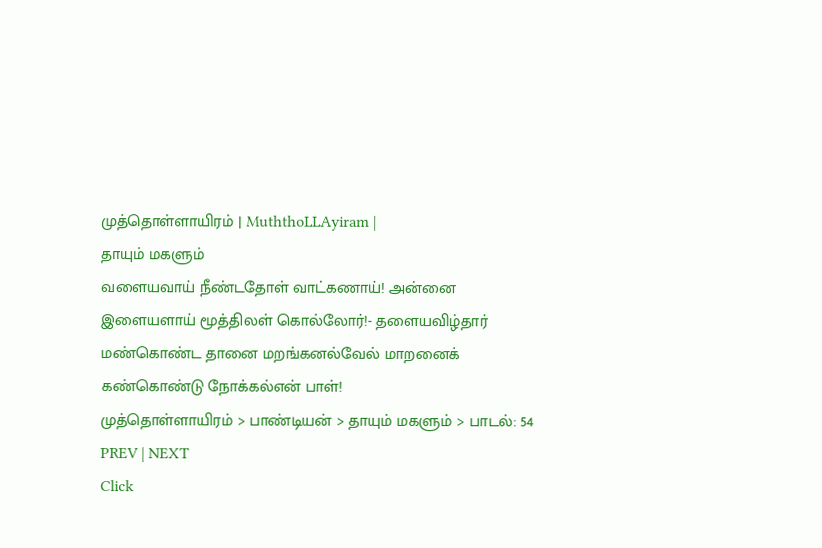முத்தொள்ளாயிரம் | MuththoLLAyiram |
தாயும் மகளும்
வளையவாய் நீண்டதோள் வாட்கணாய்! அன்னை
இளையளாய் மூத்திலள் கொல்லோர்!- தளையவிழ்தார்
மண்கொண்ட தானை மறங்கனல்வேல் மாறனைக்
கண்கொண்டு நோக்கல்என் பாள்!
முத்தொள்ளாயிரம் > பாண்டியன் > தாயும் மகளும் > பாடல்: 54
PREV | NEXT
Click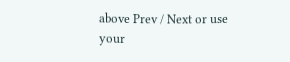above Prev / Next or use your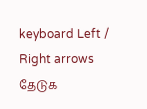keyboard Left / Right arrows
தேடுக